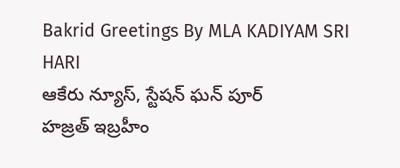Bakrid Greetings By MLA KADIYAM SRI HARI
ఆకేరు న్యూస్, స్టేషన్ ఘన్ పూర్
హజ్రత్ ఇబ్రహీం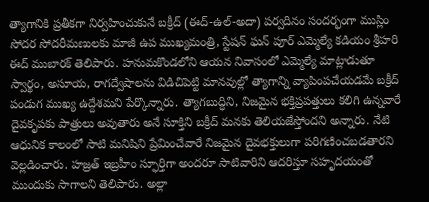త్యాగానికి ప్రతీకగా నిర్వహించుకునే బక్రీద్ (ఈద్-ఉల్-అదా) పర్వదినం సందర్భంగా ముస్లిం సోదర సోదరీమణులకు మాజీ ఉప ముఖ్యమంత్రి, స్టేషన్ ఘన్ పూర్ ఎమ్మెల్యే కడియం శ్రీహరి ఈద్ ముబారక్ తెలిపారు. హనుమకొండలోని ఆయన నివాసంలో ఎమ్మెల్యే మాట్లాడుతూ స్వార్థం, అసూయ, రాగద్వేషాలను విడిచిపెట్టి మానవుల్లో త్యాగాన్ని వ్యాపింపచేయడమే బక్రీద్ పండుగ ముఖ్య ఉద్దేశమని పేర్కొన్నారు. త్యాగబుద్ధిని, నిజమైన భక్తిప్రపత్తులు కలిగి ఉన్నవారే దైవకృపకు పాత్రులు అవుతారు అనే సూక్తిని బక్రీద్ మనకు తెలియజేస్తోందని అన్నారు. నేటి ఆధునిక కాలంలో సాటి మనిషిని ప్రేమించేవారే నిజమైన దైవభక్తులుగా పరిగణించబడతారని వెల్లడించారు. హజ్రత్ ఇబ్రహీం స్ఫూర్తిగా అందరూ సాటివారిని ఆదరిస్తూ సహృదయంతో ముందుకు సాగాలని తెలిపారు. అల్లా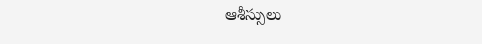ఆశీస్సులు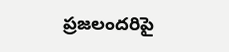ప్రజలందరిపై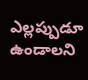ఎల్లప్పుడూ ఉండాలని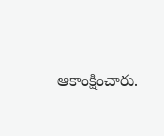ఆకాంక్షించారు.